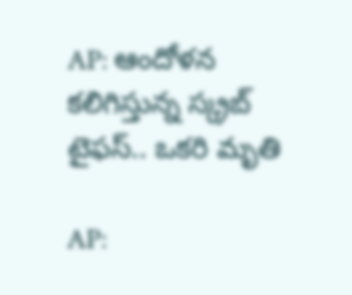AP: ఆందోళన కలిగిస్తున్న స్క్రబ్ టైఫస్‌.. ఒకరి మృతి

AP: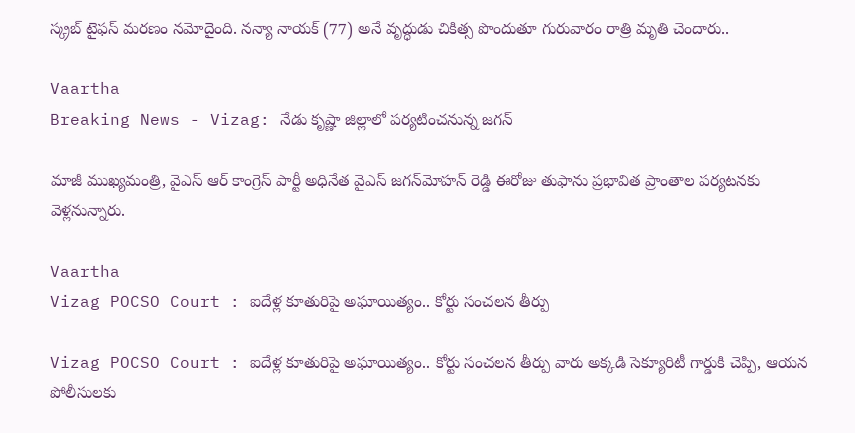స్క్రబ్ టైఫస్ మరణం నమోదైంది. నన్యా నాయక్ (77) అనే వృద్ధుడు చికిత్స పొందుతూ గురువారం రాత్రి మృతి చెందారు..

Vaartha
Breaking News - Vizag: నేడు కృష్ణా జిల్లాలో పర్యటించనున్న జగన్

మాజీ ముఖ్యమంత్రి, వైఎస్ ఆర్ కాంగ్రెస్ పార్టీ అధినేత వైఎస్ జగన్‌మోహన్ రెడ్డి ఈరోజు తుఫాను ప్రభావిత ప్రాంతాల పర్యటనకు వెళ్లనున్నారు.

Vaartha
Vizag POCSO Court : ఐదేళ్ల కూతురిపై అఘాయిత్యం.. కోర్టు సంచలన తీర్పు

Vizag POCSO Court : ఐదేళ్ల కూతురిపై అఘాయిత్యం.. కోర్టు సంచలన తీర్పు వారు అక్కడి సెక్యూరిటీ గార్డుకి చెప్పి, ఆయన పోలీసులకు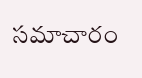సమాచారం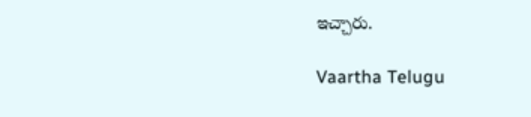ఇచ్చారు.

Vaartha Telugu